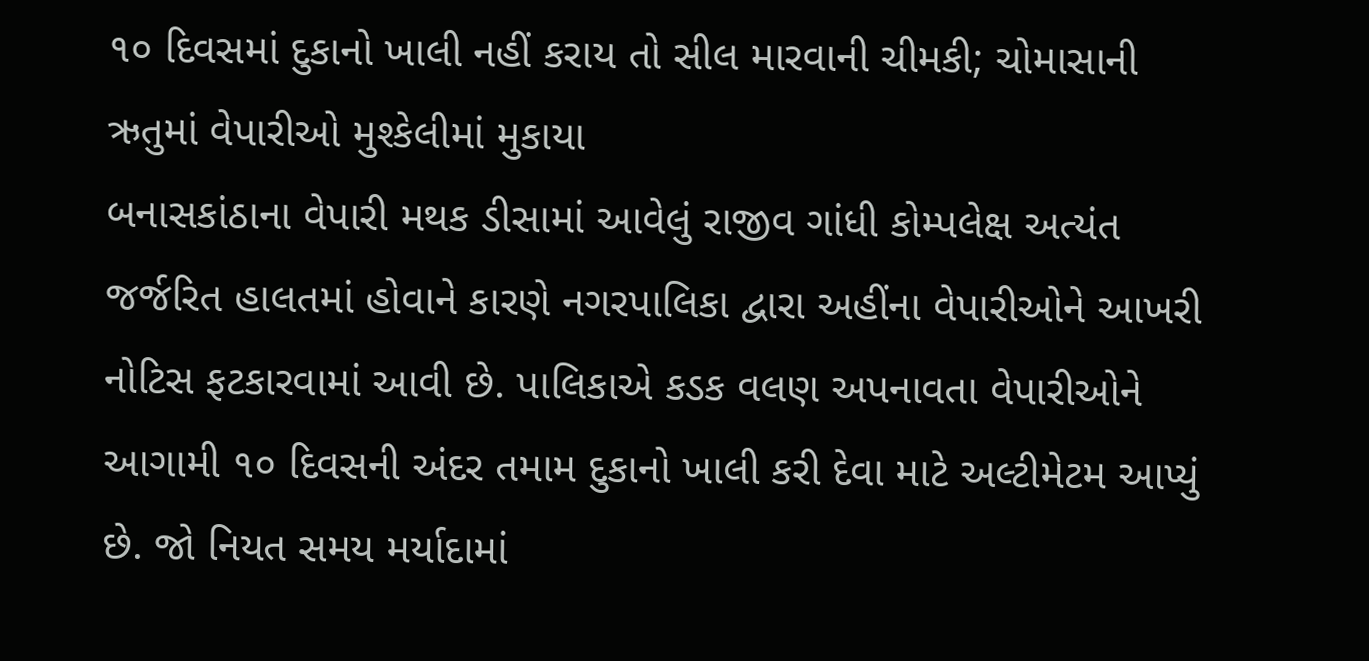૧૦ દિવસમાં દુકાનો ખાલી નહીં કરાય તો સીલ મારવાની ચીમકી; ચોમાસાની ઋતુમાં વેપારીઓ મુશ્કેલીમાં મુકાયા
બનાસકાંઠાના વેપારી મથક ડીસામાં આવેલું રાજીવ ગાંધી કોમ્પલેક્ષ અત્યંત જર્જરિત હાલતમાં હોવાને કારણે નગરપાલિકા દ્વારા અહીંના વેપારીઓને આખરી નોટિસ ફટકારવામાં આવી છે. પાલિકાએ કડક વલણ અપનાવતા વેપારીઓને આગામી ૧૦ દિવસની અંદર તમામ દુકાનો ખાલી કરી દેવા માટે અલ્ટીમેટમ આપ્યું છે. જો નિયત સમય મર્યાદામાં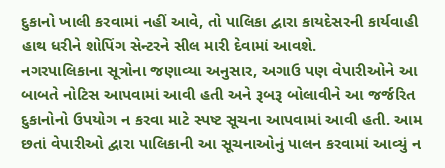દુકાનો ખાલી કરવામાં નહીં આવે, તો પાલિકા દ્વારા કાયદેસરની કાર્યવાહી હાથ ધરીને શોપિંગ સેન્ટરને સીલ મારી દેવામાં આવશે.
નગરપાલિકાના સૂત્રોના જણાવ્યા અનુસાર, અગાઉ પણ વેપારીઓને આ બાબતે નોટિસ આપવામાં આવી હતી અને રૂબરૂ બોલાવીને આ જર્જરિત દુકાનોનો ઉપયોગ ન કરવા માટે સ્પષ્ટ સૂચના આપવામાં આવી હતી. આમ છતાં વેપારીઓ દ્વારા પાલિકાની આ સૂચનાઓનું પાલન કરવામાં આવ્યું ન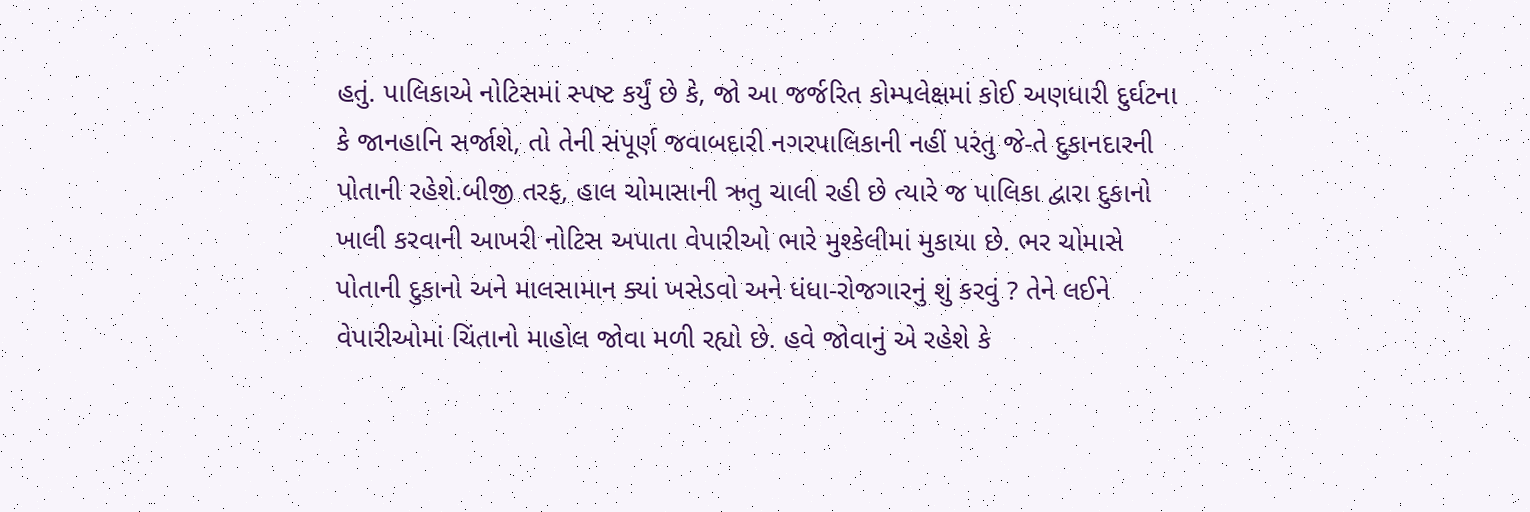હતું. પાલિકાએ નોટિસમાં સ્પષ્ટ કર્યું છે કે, જો આ જર્જરિત કોમ્પલેક્ષમાં કોઈ અણધારી દુર્ઘટના કે જાનહાનિ સર્જાશે, તો તેની સંપૂર્ણ જવાબદારી નગરપાલિકાની નહીં પરંતુ જે-તે દુકાનદારની પોતાની રહેશે.બીજી તરફ, હાલ ચોમાસાની ઋતુ ચાલી રહી છે ત્યારે જ પાલિકા દ્વારા દુકાનો ખાલી કરવાની આખરી નોટિસ અપાતા વેપારીઓ ભારે મુશ્કેલીમાં મુકાયા છે. ભર ચોમાસે પોતાની દુકાનો અને માલસામાન ક્યાં ખસેડવો અને ધંધા-રોજગારનું શું કરવું ? તેને લઈને વેપારીઓમાં ચિંતાનો માહોલ જોવા મળી રહ્યો છે. હવે જોવાનું એ રહેશે કે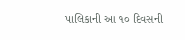પાલિકાની આ ૧૦ દિવસની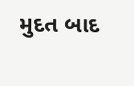મુદત બાદ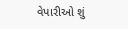વેપારીઓ શું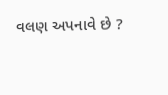વલણ અપનાવે છે ?